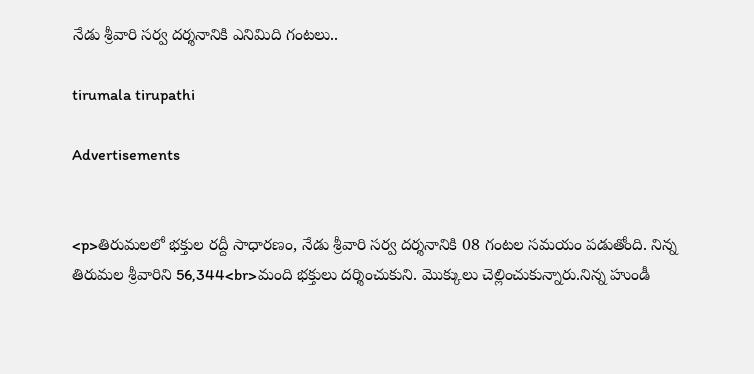నేడు శ్రీవారి సర్వ దర్శనానికి ఎనిమిది గంటలు..

tirumala tirupathi

Advertisements


<p>తిరుమలలో భక్తుల రద్దీ సాధారణం, నేడు శ్రీవారి సర్వ దర్శనానికి 08 గంటల సమయం పడుతోంది. నిన్న తిరుమల శ్రీవారిని 56,344<br>మంది భక్తులు దర్శించుకుని. మొక్కులు చెల్లించుకున్నారు.నిన్న హుండీ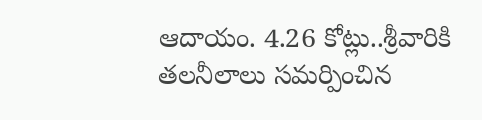ఆదాయం. 4.26 కోట్లు..శ్రీవారికి తలనీలాలు సమర్పించిన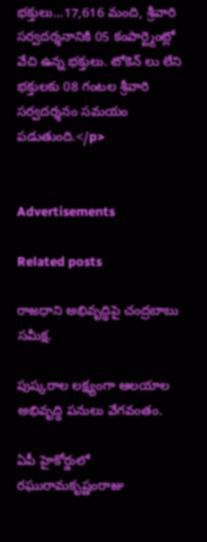భక్తులు…17,616 మంది, శ్రీవారి సర్వదర్శనానికి 05 కంపార్ట్మెంట్లో వేచి ఉన్న భక్తులు. టోకెన్ లు లేని భక్తులకు 08 గంటల శ్రీవారి సర్వదర్శనం సమయం పడుతుంది.</p>


Advertisements

Related posts

రాజధాని అభివృద్ధిపై చంద్రబాబు సమీక్ష.

పుష్కరాల లక్ష్యంగా ఆలయాల అభివృద్ధి పనులు వేగవంతం.

ఏపీ హైకోర్డులో రఘురామకృష్ణంరాజు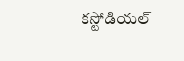కస్టోడియల్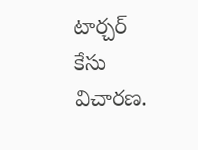టార్చర్ కేసు విచారణ.